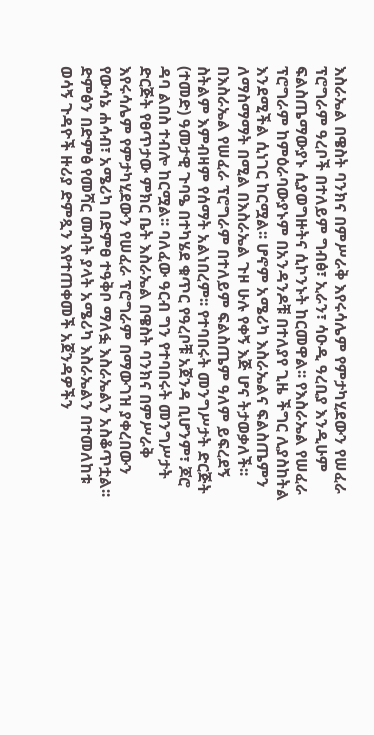እስራኤል በዌስት ባንክና በምሥራቅ እየሩሳሌም የምታካሂደውን የሠፈራ ፕሮግራም ዓረቦች በተለይም ግብፅ፣ ኢራን፣ ሳዑዲ ዓረቢያ እንዲሁም ፍልስጤማውያኑ ሲያወግዙትና ሲኮንኑት ከርመዋል፡፡ የእስራኤል የሠፈራ ፕሮግራም ከምዕራባውያኑም በአንዳንዶቹ በተለያየ ጊዜ ችግር ሊያስከትል እንደሚችል ሲነገር ከርሟል፡፡ ሆኖም አሜሪካ እስራኤልና ፍልስጤምን ለማስማማት በሚል በእስራኤል ጉዞ ሁሉ የቀኝ እጅ ሆና ትታወቃለች፡፡
በእስራኤል የሠፈራ ፕሮግራም በተለይም ፍልስጤም ዓለም ይፍረደኝ ስትልም እምብዛም የሰማት አልነበረም፡፡ የተባበሩት መንግሥታት ድርጅት (ተመድ) ዓመታዊ ጉባዔ በተካሄደ ቁጥር የዓረቦቹ አጀንዳ ቢሆንም፣ ጆሮ ዳባ ልበስ ተብሎ ከርሟል፡፡ ባለፈው ዓርብ ግን የተባበሩት መንግሥታት ድርጅት የፀጥታው ምክር ቤት እስራኤል በዌስት ባንክና በምሥራቅ እየሩሳሌም የምታካሂደውን የሠፈራ ፕሮግራም በማውገዝ ያቀረበውን የውሳኔ ሐሳብ፣ አሜሪካ በድምፀ ተዓቅቦ ማለፏ እስራኤልን አስቆጥቷል፡፡
ድምፅን በድምፅ የመሻር መብት ያላት አሜሪካ እስራኤልን በተመለከቱ ወሳኝ ጉዳዮች ዙሪያ ድምጿን እየተጠቀመች አጀንዳዎችን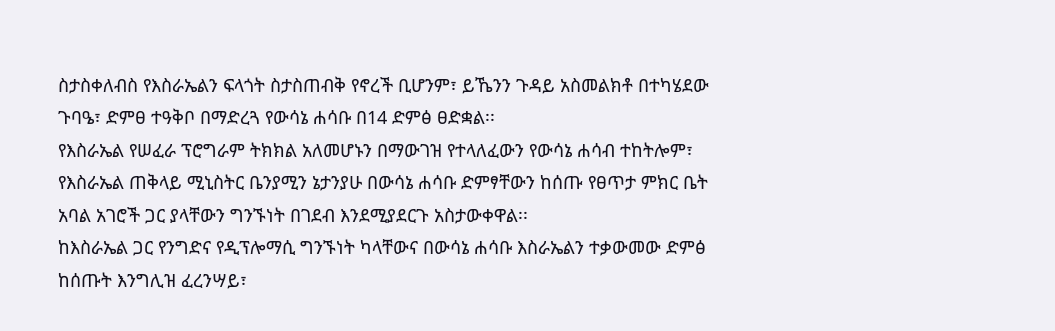ስታስቀለብስ የእስራኤልን ፍላጎት ስታስጠብቅ የኖረች ቢሆንም፣ ይኼንን ጉዳይ አስመልክቶ በተካሄደው ጉባዔ፣ ድምፀ ተዓቅቦ በማድረጓ የውሳኔ ሐሳቡ በ14 ድምፅ ፀድቋል፡፡
የእስራኤል የሠፈራ ፕሮግራም ትክክል አለመሆኑን በማውገዝ የተላለፈውን የውሳኔ ሐሳብ ተከትሎም፣ የእስራኤል ጠቅላይ ሚኒስትር ቤንያሚን ኔታንያሁ በውሳኔ ሐሳቡ ድምፃቸውን ከሰጡ የፀጥታ ምክር ቤት አባል አገሮች ጋር ያላቸውን ግንኙነት በገደብ እንደሚያደርጉ አስታውቀዋል፡፡
ከእስራኤል ጋር የንግድና የዲፕሎማሲ ግንኙነት ካላቸውና በውሳኔ ሐሳቡ እስራኤልን ተቃውመው ድምፅ ከሰጡት እንግሊዝ ፈረንሣይ፣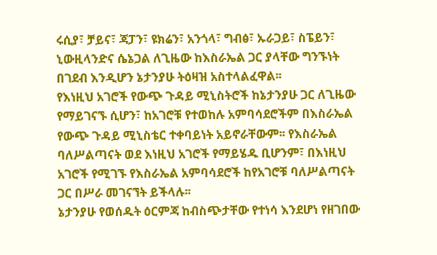ሩሲያ፣ ቻይና፣ ጃፓን፣ ዩክሬን፣ አንጎላ፣ ግብፅ፣ ኡራጋይ፣ ስፔይን፣ ኒውዚላንድና ሴኔጋል ለጊዜው ከእስራኤል ጋር ያላቸው ግንኙነት በገደብ እንዲሆን ኔታንያሁ ትዕዛዝ አስተላልፈዋል፡፡
የእነዚህ አገሮች የውጭ ጉዳይ ሚኒስትሮች ከኔታንያሁ ጋር ለጊዜው የማይገናኙ ሲሆን፣ ከአገሮቹ የተወከሉ አምባሳደሮችም በእስራኤል የውጭ ጉዳይ ሚኒስቴር ተቀባይነት አይኖራቸውም፡፡ የእስራኤል ባለሥልጣናት ወደ እነዚህ አገሮች የማይሄዱ ቢሆንም፣ በእነዚህ አገሮች የሚገኙ የእስራኤል አምባሳደሮች ከየአገሮቹ ባለሥልጣናት ጋር በሥራ መገናኘት ይችላሉ፡፡
ኔታንያሁ የወሰዱት ዕርምጃ ከብስጭታቸው የተነሳ እንደሆነ የዘገበው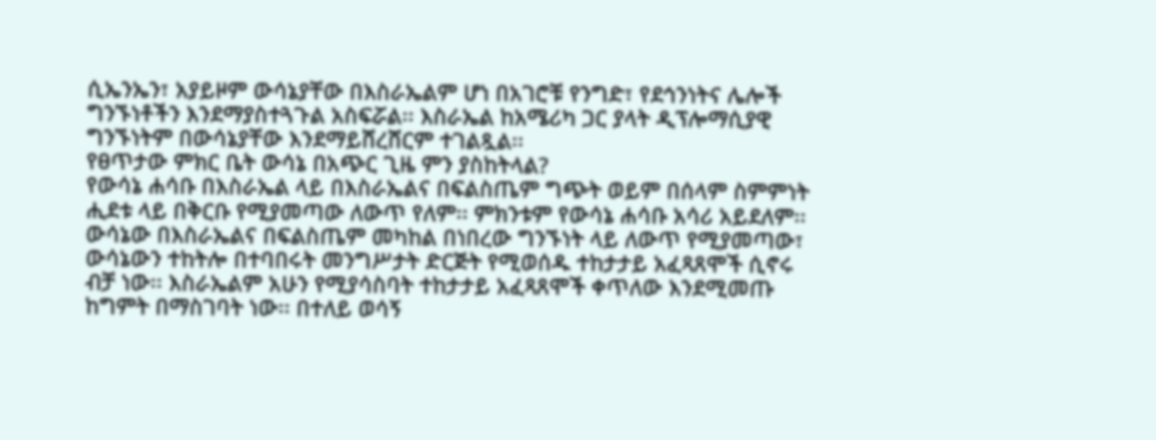ሲኤንኤን፣ አያይዞም ውሳኔያቸው በእስራኤልም ሆነ በአገሮቹ የንግድ፣ የደኅንነትና ሌሎች ግንኙነቶችን እንደማያስተጓጉል አስፍሯል፡፡ እስራኤል ከአሜሪካ ጋር ያላት ዲፕሎማሲያዊ ግንኙነትም በውሳኔያቸው እንደማይሸረሸርም ተገልጿል፡፡
የፀጥታው ምክር ቤት ውሳኔ በአጭር ጊዜ ምን ያስከትላል?
የውሳኔ ሐሳቡ በእስራኤል ላይ በእስራኤልና በፍልስጤም ግጭት ወይም በሰላም ስምምነት ሒደቱ ላይ በቅርቡ የሚያመጣው ለውጥ የለም፡፡ ምክንቱም የውሳኔ ሐሳቡ አሳሪ አይደለም፡፡ ውሳኔው በእስራኤልና በፍልስጤም መካከል በነበረው ግንኙነት ላይ ለውጥ የሚያመጣው፣ ውሳኔውን ተከትሎ በተባበሩት መንግሥታት ድርጅት የሚወሰዱ ተከታታይ አፈጻጸሞች ሲኖሩ ብቻ ነው፡፡ እስራኤልም አሁን የሚያሳስባት ተከታታይ አፈጻጸሞች ቀጥለው እንደሚመጡ ከግምት በማስገባት ነው፡፡ በተለይ ወሳኝ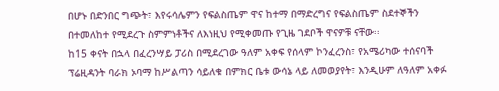በሆኑ በድንበር ግጭት፣ እየሩሳሌምን የፍልስጤም ዋና ከተማ በማድረግና የፍልስጤም ስደተኞችን በተመለከተ የሚደረጉ ስምምነቶችና ለእነዚህ የሚቀመጡ የጊዜ ገደቦች ዋናዎቹ ናቸው፡፡
ከ15 ቀናት በኋላ በፈረንሣይ ፓሪስ በሚደረገው ዓለም አቀፍ የሰላም ኮንፈረንስ፣ የአሜሪካው ተሰናባች ፕሬዚዳንት ባራክ ኦባማ ከሥልጣን ሳይለቁ በምክር ቤቱ ውሳኔ ላይ ለመወያየት፣ እንዲሁም ለዓለም አቀፉ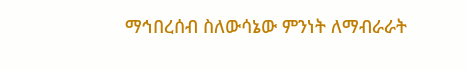ማኅበረሰብ ስለውሳኔው ምንነት ለማብራራት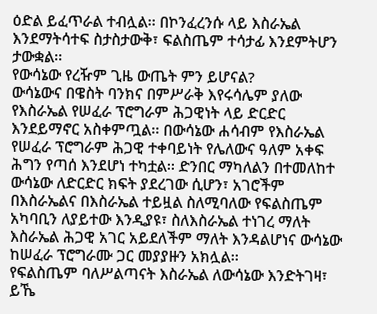ዕድል ይፈጥራል ተብሏል፡፡ በኮንፈረንሱ ላይ እስራኤል እንደማትሳተፍ ስታስታውቅ፣ ፍልስጤም ተሳታፊ እንደምትሆን ታውቋል፡፡
የውሳኔው የረዥም ጊዜ ውጤት ምን ይሆናል?
ውሳኔውና በዌስት ባንክና በምሥራቅ እየሩሳሌም ያለው የእስራኤል የሠፈራ ፕሮግራም ሕጋዊነት ላይ ድርድር እንደይማኖር አስቀምጧል፡፡ በውሳኔው ሐሳብም የእስራኤል የሠፈራ ፕሮግራም ሕጋዊ ተቀባይነት የሌለውና ዓለም አቀፍ ሕግን የጣሰ እንደሆነ ተካቷል፡፡ ድንበር ማካለልን በተመለከተ ውሳኔው ለድርድር ክፍት ያደረገው ሲሆን፣ አገሮችም በእስራኤልና በእስራኤል ተይዟል ስለሚባለው የፍልስጤም አካባቢን ለያይተው እንዲያዩ፣ ስለእስራኤል ተነገረ ማለት እስራኤል ሕጋዊ አገር አይደለችም ማለት እንዳልሆነና ውሳኔው ከሠፈራ ፕሮግራሙ ጋር መያያዙን አክሏል፡፡
የፍልስጤም ባለሥልጣናት እስራኤል ለውሳኔው እንድትገዛ፣ ይኼ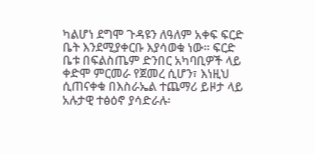ካልሆነ ደግሞ ጉዳዩን ለዓለም አቀፍ ፍርድ ቤት እንደሚያቀርቡ እያሳወቁ ነው፡፡ ፍርድ ቤቱ በፍልስጤም ድንበር አካባቢዎች ላይ ቀድሞ ምርመራ የጀመረ ሲሆን፣ እነዚህ ሲጠናቀቁ በእስራኤል ተጨማሪ ይዞታ ላይ አሉታዊ ተፅዕኖ ያሳድራሉ፡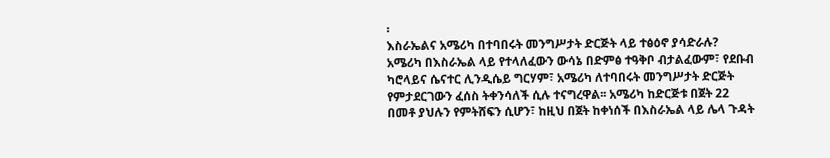፡
እስራኤልና አሜሪካ በተባበሩት መንግሥታት ድርጅት ላይ ተፅዕኖ ያሳድራሉ?
አሜሪካ በእስራኤል ላይ የተላለፈውን ውሳኔ በድምፅ ተዓቅቦ ብታልፈውም፣ የደቡብ ካሮላይና ሴናተር ሊንዲሴይ ግርሃም፣ አሜሪካ ለተባበሩት መንግሥታት ድርጅት የምታደርገውን ፈሰስ ትቀንሳለች ሲሉ ተናግረዋል፡፡ አሜሪካ ከድርጅቱ በጀት 22 በመቶ ያህሉን የምትሸፍን ሲሆን፣ ከዚህ በጀት ከቀነሰች በእስራኤል ላይ ሌላ ጉዳት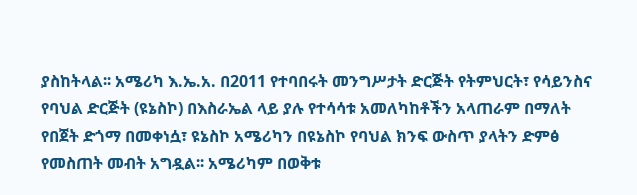ያስከትላል፡፡ አሜሪካ እ.ኤ.አ. በ2011 የተባበሩት መንግሥታት ድርጅት የትምህርት፣ የሳይንስና የባህል ድርጅት (ዩኔስኮ) በእስራኤል ላይ ያሉ የተሳሳቱ አመለካከቶችን አላጠራም በማለት የበጀት ድጎማ በመቀነሷ፣ ዩኔስኮ አሜሪካን በዩኔስኮ የባህል ክንፍ ውስጥ ያላትን ድምፅ የመስጠት መብት አግዷል፡፡ አሜሪካም በወቅቱ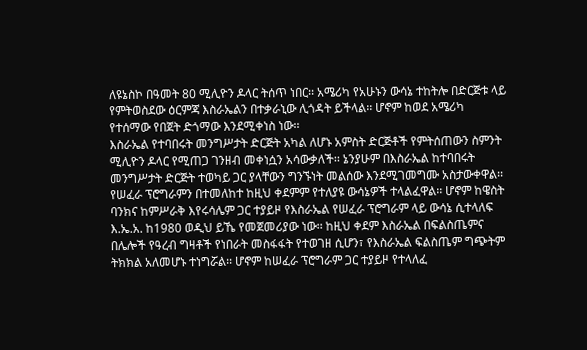ለዩኔስኮ በዓመት 80 ሚሊዮን ዶላር ትሰጥ ነበር፡፡ አሜሪካ የአሁኑን ውሳኔ ተከትሎ በድርጅቱ ላይ የምትወስደው ዕርምጃ እስራኤልን በተቃራኒው ሊጎዳት ይችላል፡፡ ሆኖም ከወደ አሜሪካ የተሰማው የበጀት ድጎማው እንደሚቀነስ ነው፡፡
እስራኤል የተባበሩት መንግሥታት ድርጅት አካል ለሆኑ አምስት ድርጅቶች የምትሰጠውን ስምንት ሚሊዮን ዶላር የሚጠጋ ገንዘብ መቀነሷን አሳውቃለች፡፡ ኔንያሁም በእስራኤል ከተባበሩት መንግሥታት ድርጅት ተወካይ ጋር ያላቸውን ግንኙነት መልሰው እንደሚገመግሙ አስታውቀዋል፡፡
የሠፈራ ፕሮግራምን በተመለከተ ከዚህ ቀደምም የተለያዩ ውሳኔዎች ተላልፈዋል፡፡ ሆኖም ከዌስት ባንክና ከምሥራቅ እየሩሳሌም ጋር ተያይዞ የእስራኤል የሠፈራ ፕሮግራም ላይ ውሳኔ ሲተላለፍ እ.ኤ.አ. ከ1980 ወዲህ ይኼ የመጀመሪያው ነው፡፡ ከዚህ ቀደም እስራኤል በፍልስጤምና በሌሎች የዓረብ ግዛቶች የነበራት መስፋፋት የተወገዘ ሲሆን፣ የእስራኤል ፍልስጤም ግጭትም ትክክል አለመሆኑ ተነግሯል፡፡ ሆኖም ከሠፈራ ፕሮግራም ጋር ተያይዞ የተላለፈ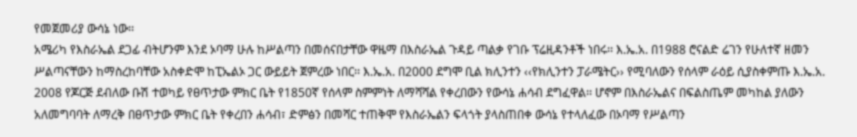የመጀመሪያ ውሳኔ ነው፡፡
አሜሪካ የእስራኤል ደጋፊ ብትሆንም እንደ ኦባማ ሁሉ ከሥልጣን በመሰናበታቸው ዋዜማ በእስራኤል ጉዳይ ጣልቃ የገቡ ፕሬዚዳንቶች ነበሩ፡፡ እ.ኤ.አ. በ1988 ሮናልድ ሬገን የሁለተኛ ዘመን ሥልጣናቸውን ከማስረከባቸው አስቀድሞ ከፒኤልኦ ጋር ውይይት ጀምረው ነበር፡፡ እ.ኤ.አ. በ2000 ደግሞ ቢል ክሊንተን ‹‹የክሊንተን ፓራሜትር›› የሚባለውን የሰላም ራዕይ ሲያስቀምጡ እ.ኤ.አ. 2008 የጆርጅ ደብለው ቡሽ ተወካይ የፀጥታው ምክር ቤት የ1850ኛ የሰላም ስምምነት ለማሻሻል የቀረበውን የውሳኔ ሐሳብ ደግፈዋል፡፡ ሆኖም በእስራኤልና በፍልስጤም መካከል ያለውን አለመግባባት ለማረቅ በፀጥታው ምክር ቤት የቀረበን ሐሳብ፣ ድምፅን በመሻር ተጠቅሞ የእስራኤልን ፍላጎት ያላስጠበቀ ውሳኔ የተላለፈው በኦባማ የሥልጣን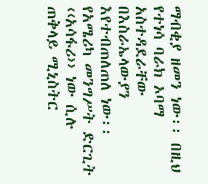ማብቂያ ዘመን ነው፡፡ በዚህ የተነሳ ባራክ ኦባማ አስተዳደራቸው በእስራኤላውያን እየተብጠለጠለ ነው፡፡ የአሜሪካ መንግሥት ድርጊት ‹‹አሳፋሪ›› ነው ሲሉ ጠቅላይ ሚኒስትር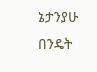ኔታንያሁ በንዴት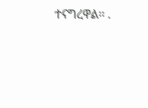ተናግረዋል፡፡ .